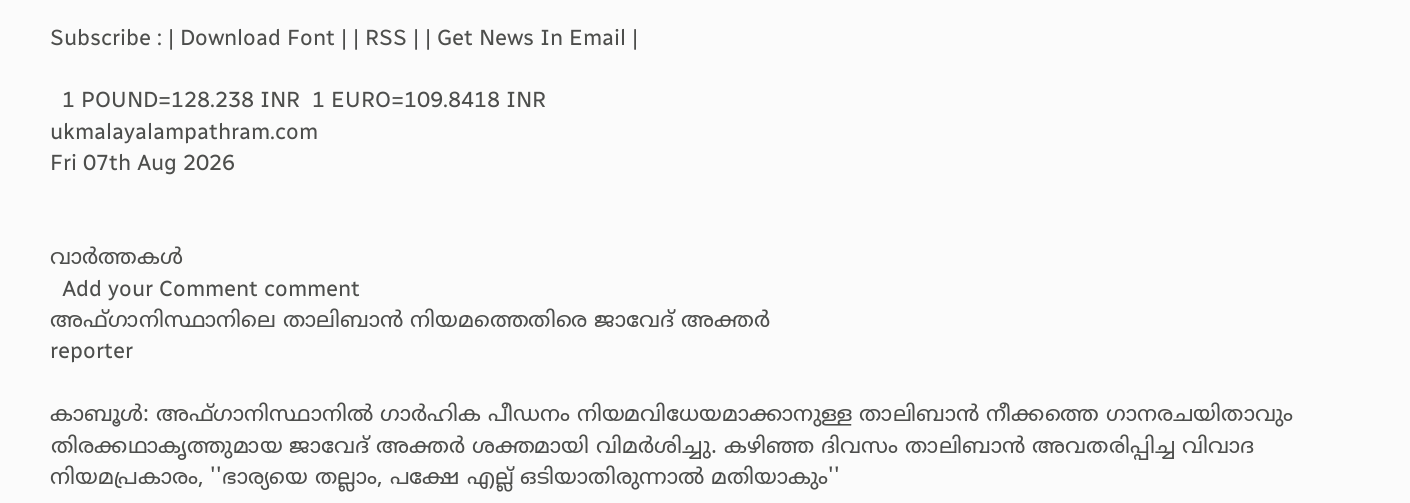Subscribe : | Download Font | | RSS | | Get News In Email |

  1 POUND=128.238 INR  1 EURO=109.8418 INR
ukmalayalampathram.com
Fri 07th Aug 2026


വാര്‍ത്തകള്‍
  Add your Comment comment
അഫ്ഗാനിസ്ഥാനിലെ താലിബാന്‍ നിയമത്തെതിരെ ജാവേദ് അക്തര്‍
reporter

കാബൂള്‍: അഫ്ഗാനിസ്ഥാനില്‍ ഗാര്‍ഹിക പീഡനം നിയമവിധേയമാക്കാനുള്ള താലിബാന്‍ നീക്കത്തെ ഗാനരചയിതാവും തിരക്കഥാകൃത്തുമായ ജാവേദ് അക്തര്‍ ശക്തമായി വിമര്‍ശിച്ചു. കഴിഞ്ഞ ദിവസം താലിബാന്‍ അവതരിപ്പിച്ച വിവാദ നിയമപ്രകാരം, ''ഭാര്യയെ തല്ലാം, പക്ഷേ എല്ല് ഒടിയാതിരുന്നാല്‍ മതിയാകും''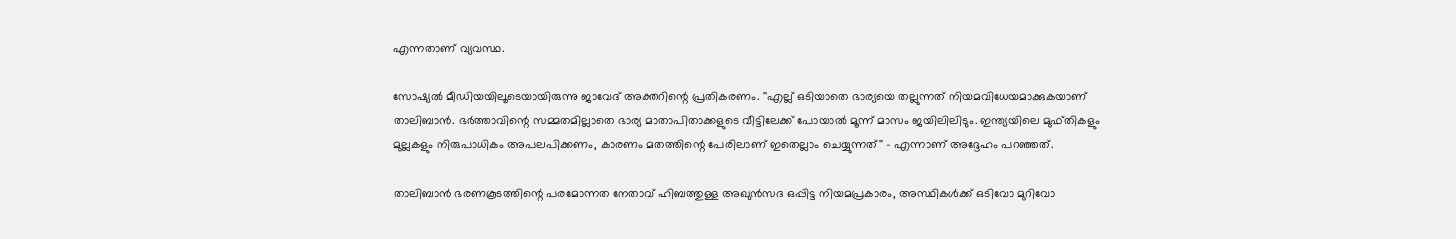എന്നതാണ് വ്യവസ്ഥ.

സോഷ്യല്‍ മീഡിയയിലൂടെയായിരുന്നു ജാവേദ് അക്തറിന്റെ പ്രതികരണം. ''എല്ല് ഒടിയാതെ ഭാര്യയെ തല്ലുന്നത് നിയമവിധേയമാക്കുകയാണ് താലിബാന്‍. ഭര്‍ത്താവിന്റെ സമ്മതമില്ലാതെ ഭാര്യ മാതാപിതാക്കളുടെ വീട്ടിലേക്ക് പോയാല്‍ മൂന്ന് മാസം ജയിലിലിടും. ഇന്ത്യയിലെ മുഫ്തികളും മുല്ലകളും നിരുപാധികം അപലപിക്കണം, കാരണം മതത്തിന്റെ പേരിലാണ് ഇതെല്ലാം ചെയ്യുന്നത്'' - എന്നാണ് അദ്ദേഹം പറഞ്ഞത്.

താലിബാന്‍ ഭരണകൂടത്തിന്റെ പരമോന്നത നേതാവ് ഹിബത്തുള്ള അഖുന്‍സദ ഒപ്പിട്ട നിയമപ്രകാരം, അസ്ഥികള്‍ക്ക് ഒടിവോ മുറിവോ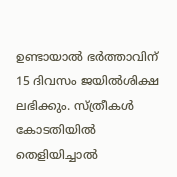ഉണ്ടായാല്‍ ഭര്‍ത്താവിന് 15 ദിവസം ജയില്‍ശിക്ഷ ലഭിക്കും. സ്ത്രീകള്‍ കോടതിയില്‍ തെളിയിച്ചാല്‍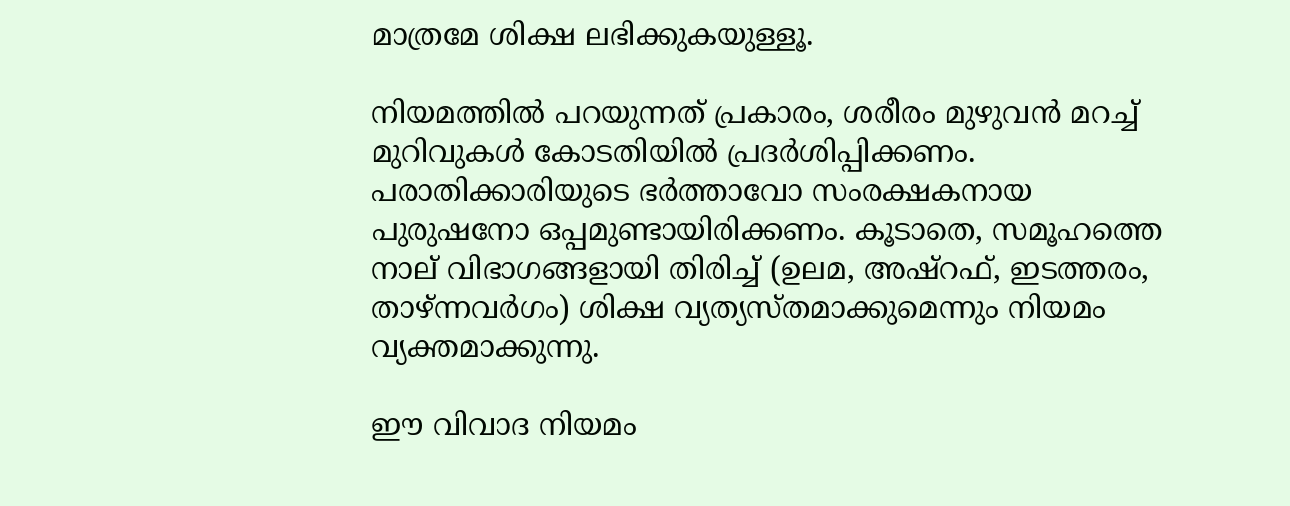മാത്രമേ ശിക്ഷ ലഭിക്കുകയുള്ളൂ.

നിയമത്തില്‍ പറയുന്നത് പ്രകാരം, ശരീരം മുഴുവന്‍ മറച്ച് മുറിവുകള്‍ കോടതിയില്‍ പ്രദര്‍ശിപ്പിക്കണം. പരാതിക്കാരിയുടെ ഭര്‍ത്താവോ സംരക്ഷകനായ പുരുഷനോ ഒപ്പമുണ്ടായിരിക്കണം. കൂടാതെ, സമൂഹത്തെ നാല് വിഭാഗങ്ങളായി തിരിച്ച് (ഉലമ, അഷ്‌റഫ്, ഇടത്തരം, താഴ്ന്നവര്‍ഗം) ശിക്ഷ വ്യത്യസ്തമാക്കുമെന്നും നിയമം വ്യക്തമാക്കുന്നു.

ഈ വിവാദ നിയമം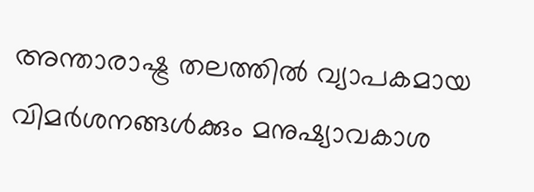അന്താരാഷ്ട്ര തലത്തില്‍ വ്യാപകമായ വിമര്‍ശനങ്ങള്‍ക്കും മനുഷ്യാവകാശ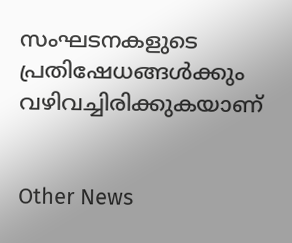സംഘടനകളുടെ പ്രതിഷേധങ്ങള്‍ക്കും വഴിവച്ചിരിക്കുകയാണ്


Other News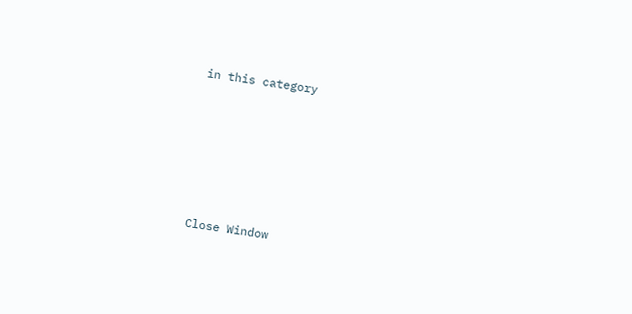in this category








Close Window